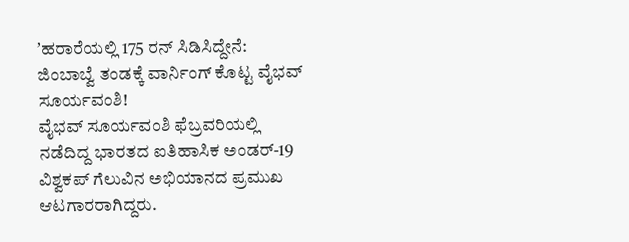ʼಹರಾರೆಯಲ್ಲಿ 175 ರನ್ ಸಿಡಿಸಿದ್ದೇನೆ: ಜಿಂಬಾಬ್ವೆ ತಂಡಕ್ಕೆ ವಾರ್ನಿಂಗ್ ಕೊಟ್ಟ ವೈಭವ್ ಸೂರ್ಯವಂಶಿ!
ವೈಭವ್ ಸೂರ್ಯವಂಶಿ ಫೆಬ್ರವರಿಯಲ್ಲಿ ನಡೆದಿದ್ದ ಭಾರತದ ಐತಿಹಾಸಿಕ ಅಂಡರ್-19 ವಿಶ್ವಕಪ್ ಗೆಲುವಿನ ಅಭಿಯಾನದ ಪ್ರಮುಖ ಆಟಗಾರರಾಗಿದ್ದರು.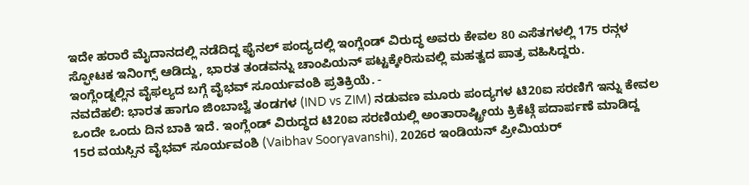ಇದೇ ಹರಾರೆ ಮೈದಾನದಲ್ಲಿ ನಡೆದಿದ್ದ ಫೈನಲ್ ಪಂದ್ಯದಲ್ಲಿ ಇಂಗ್ಲೆಂಡ್ ವಿರುದ್ಧ ಅವರು ಕೇವಲ 80 ಎಸೆತಗಳಲ್ಲಿ 175 ರನ್ಗಳ ಸ್ಫೋಟಕ ಇನಿಂಗ್ಸ್ ಆಡಿದ್ದು, ಭಾರತ ತಂಡವನ್ನು ಚಾಂಪಿಯನ್ ಪಟ್ಟಕ್ಕೇರಿಸುವಲ್ಲಿ ಮಹತ್ವದ ಪಾತ್ರ ವಹಿಸಿದ್ದರು.
ಇಂಗ್ಲೆಂಡ್ನಲ್ಲಿನ ವೈಫಲ್ಯದ ಬಗ್ಗೆ ವೈಭವ್ ಸೂರ್ಯವಂಶಿ ಪ್ರತಿಕ್ರಿಯೆ. -
ನವದೆಹಲಿ: ಭಾರತ ಹಾಗೂ ಜಿಂಬಾಬ್ವೆ ತಂಡಗಳ (IND vs ZIM) ನಡುವಣ ಮೂರು ಪಂದ್ಯಗಳ ಟಿ20ಐ ಸರಣಿಗೆ ಇನ್ನು ಕೇವಲ ಒಂದೇ ಒಂದು ದಿನ ಬಾಕಿ ಇದೆ. ಇಂಗ್ಲೆಂಡ್ ವಿರುದ್ಧದ ಟಿ20ಐ ಸರಣಿಯಲ್ಲಿ ಅಂತಾರಾಷ್ಟ್ರೀಯ ಕ್ರಿಕೆಟ್ಗೆ ಪದಾರ್ಪಣೆ ಮಾಡಿದ್ದ 15ರ ವಯಸ್ಸಿನ ವೈಭವ್ ಸೂರ್ಯವಂಶಿ (Vaibhav Sooryavanshi), 2026ರ ಇಂಡಿಯನ್ ಪ್ರೀಮಿಯರ್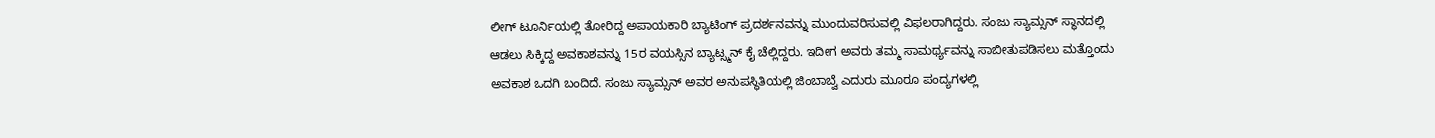ಲೀಗ್ ಟೂರ್ನಿಯಲ್ಲಿ ತೋರಿದ್ದ ಅಪಾಯಕಾರಿ ಬ್ಯಾಟಿಂಗ್ ಪ್ರದರ್ಶನವನ್ನು ಮುಂದುವರಿಸುವಲ್ಲಿ ವಿಫಲರಾಗಿದ್ದರು. ಸಂಜು ಸ್ಯಾಮ್ಸನ್ ಸ್ಥಾನದಲ್ಲಿ ಆಡಲು ಸಿಕ್ಕಿದ್ದ ಅವಕಾಶವನ್ನು 15ರ ವಯಸ್ಸಿನ ಬ್ಯಾಟ್ಸ್ಮನ್ ಕೈ ಚೆಲ್ಲಿದ್ದರು. ಇದೀಗ ಅವರು ತಮ್ಮ ಸಾಮರ್ಥ್ಯವನ್ನು ಸಾಬೀತುಪಡಿಸಲು ಮತ್ತೊಂದು ಅವಕಾಶ ಒದಗಿ ಬಂದಿದೆ. ಸಂಜು ಸ್ಯಾಮ್ಸನ್ ಅವರ ಅನುಪಸ್ಥಿತಿಯಲ್ಲಿ ಜಿಂಬಾಬ್ವೆ ಎದುರು ಮೂರೂ ಪಂದ್ಯಗಳಲ್ಲಿ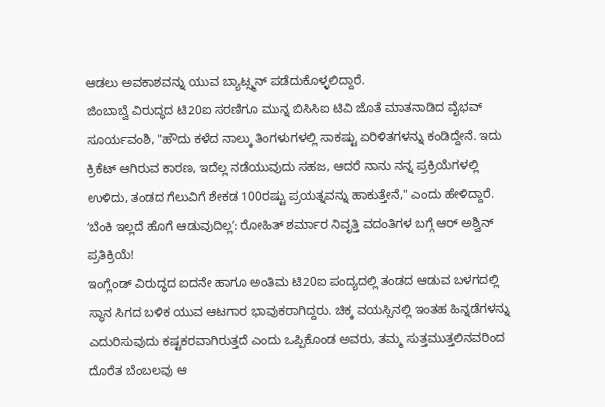ಆಡಲು ಅವಕಾಶವನ್ನು ಯುವ ಬ್ಯಾಟ್ಸ್ಮನ್ ಪಡೆದುಕೊಳ್ಳಲಿದ್ದಾರೆ.
ಜಿಂಬಾಬ್ವೆ ವಿರುದ್ಧದ ಟಿ20ಐ ಸರಣಿಗೂ ಮುನ್ನ ಬಿಸಿಸಿಐ ಟಿವಿ ಜೊತೆ ಮಾತನಾಡಿದ ವೈಭವ್ ಸೂರ್ಯವಂಶಿ, "ಹೌದು ಕಳೆದ ನಾಲ್ಕು ತಿಂಗಳುಗಳಲ್ಲಿ ಸಾಕಷ್ಟು ಏರಿಳಿತಗಳನ್ನು ಕಂಡಿದ್ದೇನೆ. ಇದು ಕ್ರಿಕೆಟ್ ಆಗಿರುವ ಕಾರಣ, ಇದೆಲ್ಲ ನಡೆಯುವುದು ಸಹಜ, ಆದರೆ ನಾನು ನನ್ನ ಪ್ರಕ್ರಿಯೆಗಳಲ್ಲಿ ಉಳಿದು, ತಂಡದ ಗೆಲುವಿಗೆ ಶೇಕಡ 100ರಷ್ಟು ಪ್ರಯತ್ನವನ್ನು ಹಾಕುತ್ತೇನೆ," ಎಂದು ಹೇಳಿದ್ದಾರೆ.
ʻಬೆಂಕಿ ಇಲ್ಲದೆ ಹೊಗೆ ಆಡುವುದಿಲ್ಲʼ: ರೋಹಿತ್ ಶರ್ಮಾರ ನಿವೃತ್ತಿ ವದಂತಿಗಳ ಬಗ್ಗೆ ಆರ್ ಅಶ್ವಿನ್ ಪ್ರತಿಕ್ರಿಯೆ!
ಇಂಗ್ಲೆಂಡ್ ವಿರುದ್ಧದ ಐದನೇ ಹಾಗೂ ಅಂತಿಮ ಟಿ20ಐ ಪಂದ್ಯದಲ್ಲಿ ತಂಡದ ಆಡುವ ಬಳಗದಲ್ಲಿ ಸ್ಥಾನ ಸಿಗದ ಬಳಿಕ ಯುವ ಆಟಗಾರ ಭಾವುಕರಾಗಿದ್ದರು. ಚಿಕ್ಕ ವಯಸ್ಸಿನಲ್ಲಿ ಇಂತಹ ಹಿನ್ನಡೆಗಳನ್ನು ಎದುರಿಸುವುದು ಕಷ್ಟಕರವಾಗಿರುತ್ತದೆ ಎಂದು ಒಪ್ಪಿಕೊಂಡ ಅವರು, ತಮ್ಮ ಸುತ್ತಮುತ್ತಲಿನವರಿಂದ ದೊರೆತ ಬೆಂಬಲವು ಆ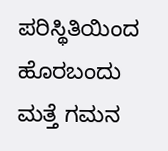ಪರಿಸ್ಥಿತಿಯಿಂದ ಹೊರಬಂದು ಮತ್ತೆ ಗಮನ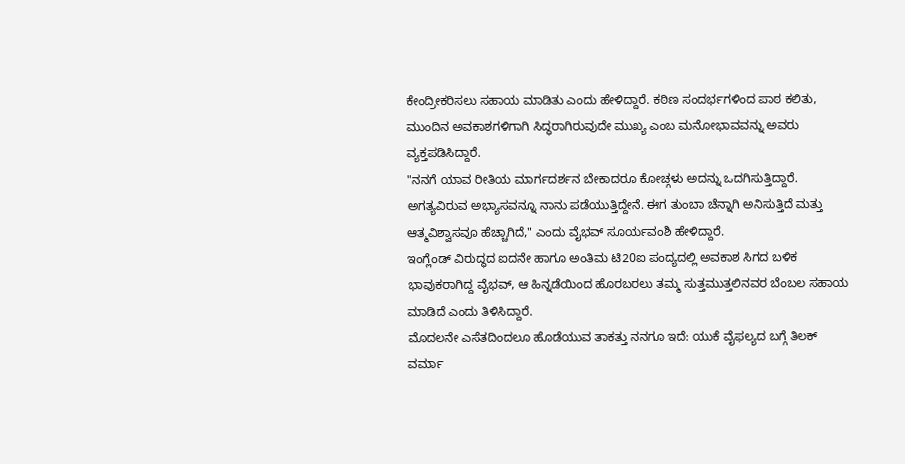ಕೇಂದ್ರೀಕರಿಸಲು ಸಹಾಯ ಮಾಡಿತು ಎಂದು ಹೇಳಿದ್ದಾರೆ. ಕಠಿಣ ಸಂದರ್ಭಗಳಿಂದ ಪಾಠ ಕಲಿತು, ಮುಂದಿನ ಅವಕಾಶಗಳಿಗಾಗಿ ಸಿದ್ಧರಾಗಿರುವುದೇ ಮುಖ್ಯ ಎಂಬ ಮನೋಭಾವವನ್ನು ಅವರು ವ್ಯಕ್ತಪಡಿಸಿದ್ದಾರೆ.
"ನನಗೆ ಯಾವ ರೀತಿಯ ಮಾರ್ಗದರ್ಶನ ಬೇಕಾದರೂ ಕೋಚ್ಗಳು ಅದನ್ನು ಒದಗಿಸುತ್ತಿದ್ದಾರೆ. ಅಗತ್ಯವಿರುವ ಅಭ್ಯಾಸವನ್ನೂ ನಾನು ಪಡೆಯುತ್ತಿದ್ದೇನೆ. ಈಗ ತುಂಬಾ ಚೆನ್ನಾಗಿ ಅನಿಸುತ್ತಿದೆ ಮತ್ತು ಆತ್ಮವಿಶ್ವಾಸವೂ ಹೆಚ್ಚಾಗಿದೆ," ಎಂದು ವೈಭವ್ ಸೂರ್ಯವಂಶಿ ಹೇಳಿದ್ದಾರೆ.
ಇಂಗ್ಲೆಂಡ್ ವಿರುದ್ಧದ ಐದನೇ ಹಾಗೂ ಅಂತಿಮ ಟಿ20ಐ ಪಂದ್ಯದಲ್ಲಿ ಅವಕಾಶ ಸಿಗದ ಬಳಿಕ ಭಾವುಕರಾಗಿದ್ದ ವೈಭವ್, ಆ ಹಿನ್ನಡೆಯಿಂದ ಹೊರಬರಲು ತಮ್ಮ ಸುತ್ತಮುತ್ತಲಿನವರ ಬೆಂಬಲ ಸಹಾಯ ಮಾಡಿದೆ ಎಂದು ತಿಳಿಸಿದ್ದಾರೆ.
ಮೊದಲನೇ ಎಸೆತದಿಂದಲೂ ಹೊಡೆಯುವ ತಾಕತ್ತು ನನಗೂ ಇದೆ: ಯುಕೆ ವೈಫಲ್ಯದ ಬಗ್ಗೆ ತಿಲಕ್ ವರ್ಮಾ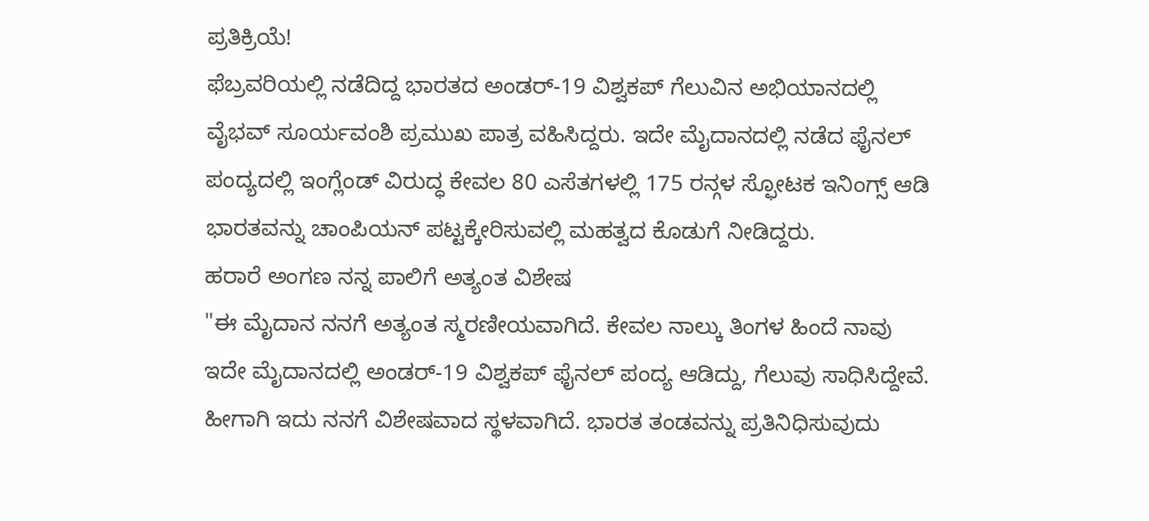ಪ್ರತಿಕ್ರಿಯೆ!
ಫೆಬ್ರವರಿಯಲ್ಲಿ ನಡೆದಿದ್ದ ಭಾರತದ ಅಂಡರ್-19 ವಿಶ್ವಕಪ್ ಗೆಲುವಿನ ಅಭಿಯಾನದಲ್ಲಿ ವೈಭವ್ ಸೂರ್ಯವಂಶಿ ಪ್ರಮುಖ ಪಾತ್ರ ವಹಿಸಿದ್ದರು. ಇದೇ ಮೈದಾನದಲ್ಲಿ ನಡೆದ ಫೈನಲ್ ಪಂದ್ಯದಲ್ಲಿ ಇಂಗ್ಲೆಂಡ್ ವಿರುದ್ಧ ಕೇವಲ 80 ಎಸೆತಗಳಲ್ಲಿ 175 ರನ್ಗಳ ಸ್ಫೋಟಕ ಇನಿಂಗ್ಸ್ ಆಡಿ ಭಾರತವನ್ನು ಚಾಂಪಿಯನ್ ಪಟ್ಟಕ್ಕೇರಿಸುವಲ್ಲಿ ಮಹತ್ವದ ಕೊಡುಗೆ ನೀಡಿದ್ದರು.
ಹರಾರೆ ಅಂಗಣ ನನ್ನ ಪಾಲಿಗೆ ಅತ್ಯಂತ ವಿಶೇಷ
"ಈ ಮೈದಾನ ನನಗೆ ಅತ್ಯಂತ ಸ್ಮರಣೀಯವಾಗಿದೆ. ಕೇವಲ ನಾಲ್ಕು ತಿಂಗಳ ಹಿಂದೆ ನಾವು ಇದೇ ಮೈದಾನದಲ್ಲಿ ಅಂಡರ್-19 ವಿಶ್ವಕಪ್ ಫೈನಲ್ ಪಂದ್ಯ ಆಡಿದ್ದು, ಗೆಲುವು ಸಾಧಿಸಿದ್ದೇವೆ. ಹೀಗಾಗಿ ಇದು ನನಗೆ ವಿಶೇಷವಾದ ಸ್ಥಳವಾಗಿದೆ. ಭಾರತ ತಂಡವನ್ನು ಪ್ರತಿನಿಧಿಸುವುದು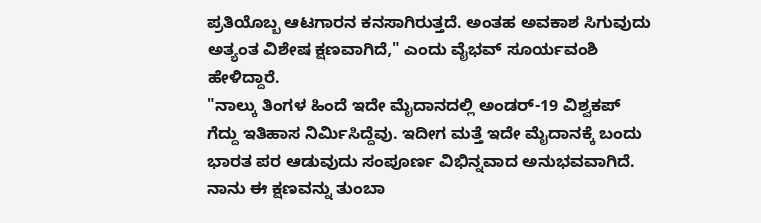ಪ್ರತಿಯೊಬ್ಬ ಆಟಗಾರನ ಕನಸಾಗಿರುತ್ತದೆ. ಅಂತಹ ಅವಕಾಶ ಸಿಗುವುದು ಅತ್ಯಂತ ವಿಶೇಷ ಕ್ಷಣವಾಗಿದೆ," ಎಂದು ವೈಭವ್ ಸೂರ್ಯವಂಶಿ ಹೇಳಿದ್ದಾರೆ.
"ನಾಲ್ಕು ತಿಂಗಳ ಹಿಂದೆ ಇದೇ ಮೈದಾನದಲ್ಲಿ ಅಂಡರ್-19 ವಿಶ್ವಕಪ್ ಗೆದ್ದು ಇತಿಹಾಸ ನಿರ್ಮಿಸಿದ್ದೆವು. ಇದೀಗ ಮತ್ತೆ ಇದೇ ಮೈದಾನಕ್ಕೆ ಬಂದು ಭಾರತ ಪರ ಆಡುವುದು ಸಂಪೂರ್ಣ ವಿಭಿನ್ನವಾದ ಅನುಭವವಾಗಿದೆ. ನಾನು ಈ ಕ್ಷಣವನ್ನು ತುಂಬಾ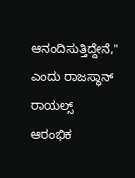ಆನಂದಿಸುತ್ತಿದ್ದೇನೆ," ಎಂದು ರಾಜಸ್ಥಾನ್ ರಾಯಲ್ಸ್ ಆರಂಭಿಕ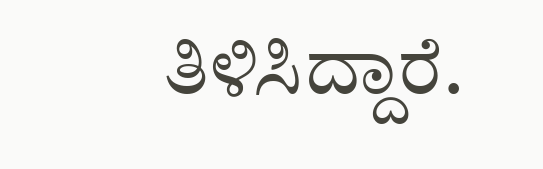ತಿಳಿಸಿದ್ದಾರೆ.